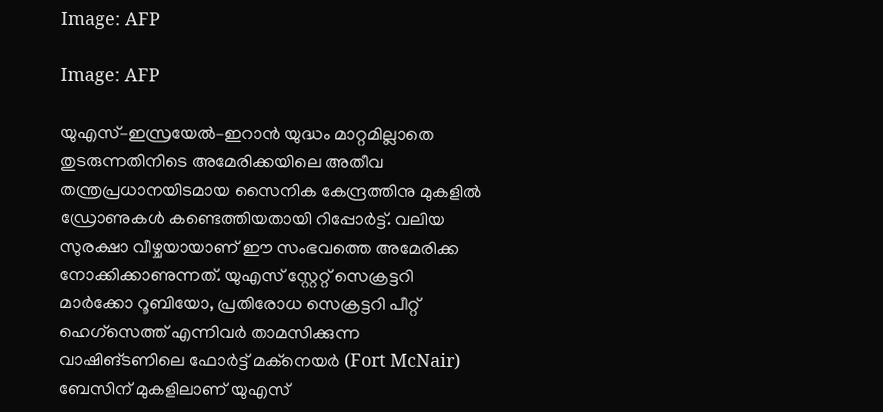Image: AFP

Image: AFP

യുഎസ്–ഇസ്രയേല്‍–ഇറാന്‍ യുദ്ധം മാറ്റമില്ലാതെ തുടരുന്നതിനിടെ അമേരിക്കയിലെ അതീവ തന്ത്രപ്രധാനയിടമായ സൈനിക കേന്ദ്രത്തിനു മുകളില്‍ ഡ്രോണുകള്‍ കണ്ടെത്തിയതായി റിപ്പോര്‍ട്ട്. വലിയ സുരക്ഷാ വീഴ്ചയായാണ് ഈ സംഭവത്തെ അമേരിക്ക നോക്കിക്കാണുന്നത്. യുഎസ് സ്റ്റേറ്റ് സെക്രട്ടറി മാർക്കോ റൂബിയോ, പ്രതിരോധ സെക്രട്ടറി പീറ്റ് ഹെഗ്സെത്ത് എന്നിവർ താമസിക്കുന്ന വാഷിങ്ടണിലെ ഫോർട്ട് മക്നെയർ (Fort McNair) ബേസിന് മുകളിലാണ് യുഎസ്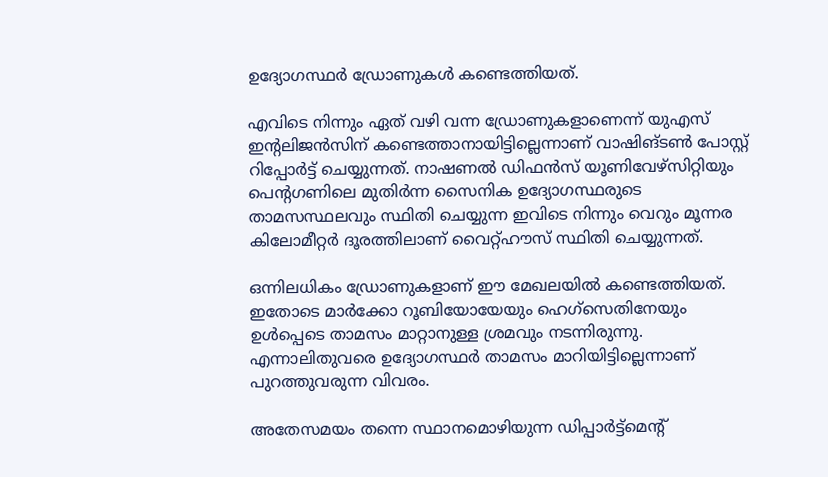ഉദ്യോഗസ്ഥര്‍ ഡ്രോണുകള്‍ കണ്ടെത്തിയത്.

എവിടെ നിന്നും ഏത് വഴി വന്ന ഡ്രോണുകളാണെന്ന് യുഎസ് ഇന്റലിജന്‍സിന് കണ്ടെത്താനായിട്ടില്ലെന്നാണ് വാഷിങ്ടണ്‍ പോസ്റ്റ് റിപ്പോര്‍ട്ട് ചെയ്യുന്നത്. നാഷണല്‍ ഡിഫന്‍സ് യൂണിവേഴ്സിറ്റിയും പെന്റഗണിലെ മുതിര്‍ന്ന സൈനിക ഉദ്യോഗസ്ഥരുടെ താമസസ്ഥലവും സ്ഥിതി ചെയ്യുന്ന ഇവിടെ നിന്നും വെറും മൂന്നര കിലോമീറ്റര്‍ ദൂരത്തിലാണ് വൈറ്റ്ഹൗസ് സ്ഥിതി ചെയ്യുന്നത്.

ഒന്നിലധികം ഡ്രോണുകളാണ് ഈ മേഖലയില്‍ കണ്ടെത്തിയത്. ഇതോടെ മാര്‍ക്കോ റൂബിയോയേയും ഹെഗ്സെതിനേയും ഉള്‍പ്പെടെ താമസം മാറ്റാനുള്ള ശ്രമവും നടന്നിരുന്നു. എന്നാലിതുവരെ ഉദ്യോഗസ്ഥര്‍ താമസം മാറിയിട്ടില്ലെന്നാണ് പുറത്തുവരുന്ന വിവരം.

അതേസമയം തന്നെ സ്ഥാനമൊഴിയുന്ന ഡിപ്പാർട്ട്മെന്റ്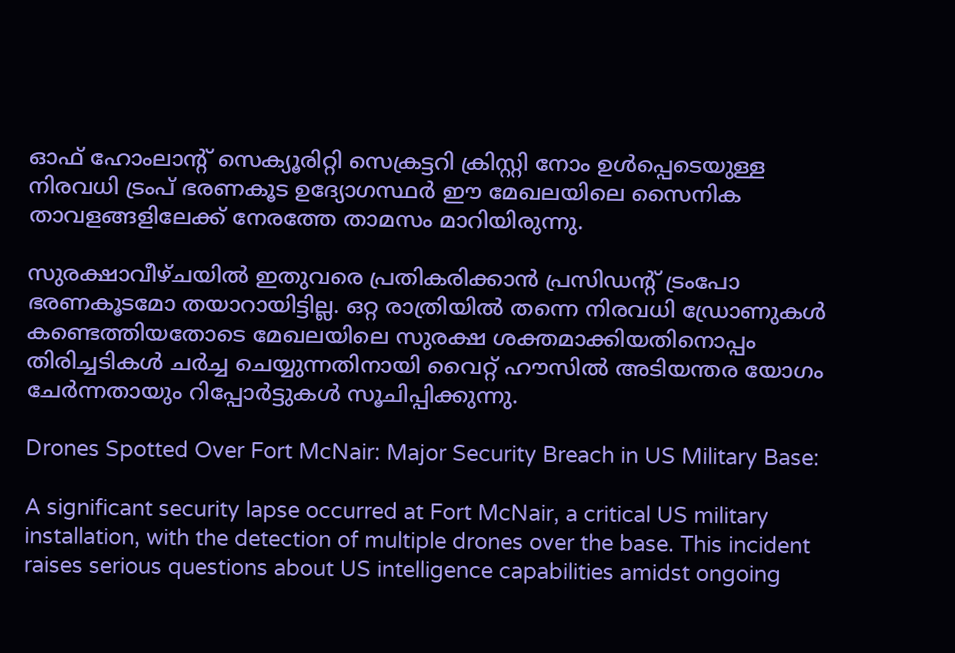ഓഫ് ‌ഹോംലാന്റ് സെക്യൂരിറ്റി സെക്രട്ടറി ക്രിസ്റ്റി നോം ഉൾപ്പെടെയുള്ള നിരവധി ട്രംപ് ഭരണകൂട ഉദ്യോഗസ്ഥർ ഈ മേഖലയിലെ സൈനിക താവളങ്ങളിലേക്ക് നേരത്തേ താമസം മാറിയിരുന്നു.

സുരക്ഷാവീഴ്ചയില്‍ ഇതുവരെ പ്രതികരിക്കാന്‍ പ്രസിഡന്റ് ട്രംപോ ഭരണകൂടമോ തയാറായിട്ടില്ല. ഒറ്റ രാത്രിയില്‍ തന്നെ നിരവധി ഡ്രോണുകള്‍ കണ്ടെത്തിയതോടെ മേഖലയിലെ സുരക്ഷ ശക്തമാക്കിയതിനൊപ്പം തിരിച്ചടികൾ ചർച്ച ചെയ്യുന്നതിനായി വൈറ്റ് ഹൗസിൽ അടിയന്തര യോഗം ചേര്‍ന്നതായും റിപ്പോര്‍ട്ടുകള്‍ സൂചിപ്പിക്കുന്നു.

Drones Spotted Over Fort McNair: Major Security Breach in US Military Base:

A significant security lapse occurred at Fort McNair, a critical US military installation, with the detection of multiple drones over the base. This incident raises serious questions about US intelligence capabilities amidst ongoing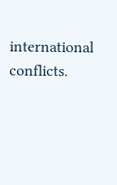international conflicts.